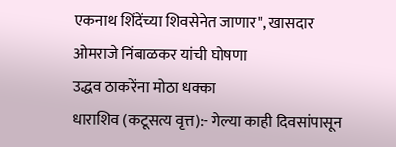एकनाथ शिंदेंच्या शिवसेनेत जाणार", खासदार ओमराजे निंबाळकर यांची घोषणा
उद्धव ठाकरेंना मोठा धक्का
धाराशिव (कटूसत्य वृत्त):- गेल्या काही दिवसांपासून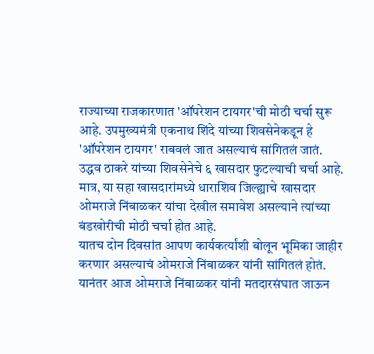राज्याच्या राजकारणात 'ऑपरेशन टायगर'ची मोठी चर्चा सुरू आहे. उपमुख्यमंत्री एकनाथ शिंदे यांच्या शिवसेनेकडून हे 'ऑपरेशन टायगर' राबवलं जात असल्याचं सांगितलं जातं.
उद्धव ठाकरे यांच्या शिवसेनेचे ६ खासदार फुटल्याची चर्चा आहे. मात्र, या सहा खासदारांमध्ये धाराशिव जिल्ह्याचे खासदार ओमराजे निंबाळकर यांचा देखील समावेश असल्याने त्यांच्या बंडखोरीची मोठी चर्चा होत आहे.
यातच दोन दिवसांत आपण कार्यकर्त्यांशी बोलून भूमिका जाहीर करणार असल्याचं ओमराजे निंबाळकर यांनी सांगितलं होतं. यानंतर आज ओमराजे निंबाळकर यांनी मतदारसंघात जाऊन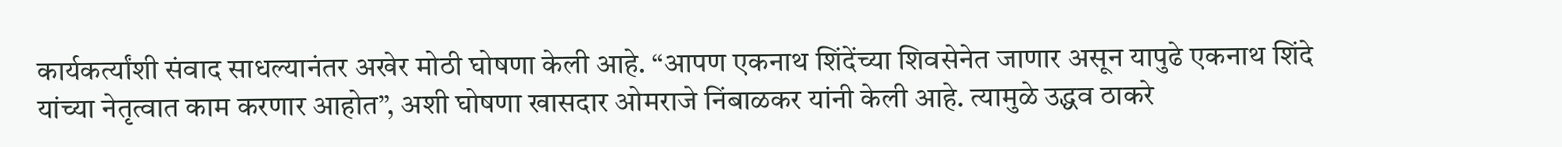कार्यकर्त्यांशी संवाद साधल्यानंतर अखेर मोठी घोषणा केली आहे. “आपण एकनाथ शिंदेंच्या शिवसेनेत जाणार असून यापुढे एकनाथ शिंदे यांच्या नेतृत्वात काम करणार आहोत”, अशी घोषणा खासदार ओमराजे निंबाळकर यांनी केली आहे. त्यामुळे उद्धव ठाकरे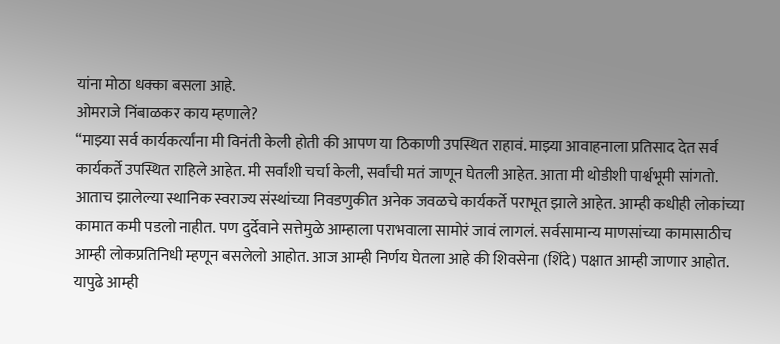यांना मोठा धक्का बसला आहे.
ओमराजे निंबाळकर काय म्हणाले?
“माझ्या सर्व कार्यकर्त्यांना मी विनंती केली होती की आपण या ठिकाणी उपस्थित राहावं. माझ्या आवाहनाला प्रतिसाद देत सर्व कार्यकर्ते उपस्थित राहिले आहेत. मी सर्वांशी चर्चा केली, सर्वांची मतं जाणून घेतली आहेत. आता मी थोडीशी पार्श्वभूमी सांगतो. आताच झालेल्या स्थानिक स्वराज्य संस्थांच्या निवडणुकीत अनेक जवळचे कार्यकर्ते पराभूत झाले आहेत. आम्ही कधीही लोकांच्या कामात कमी पडलो नाहीत. पण दुर्देवाने सत्तेमुळे आम्हाला पराभवाला सामोरं जावं लागलं. सर्वसामान्य माणसांच्या कामासाठीच आम्ही लोकप्रतिनिधी म्हणून बसलेलो आहोत. आज आम्ही निर्णय घेतला आहे की शिवसेना (शिंदे) पक्षात आम्ही जाणार आहोत. यापुढे आम्ही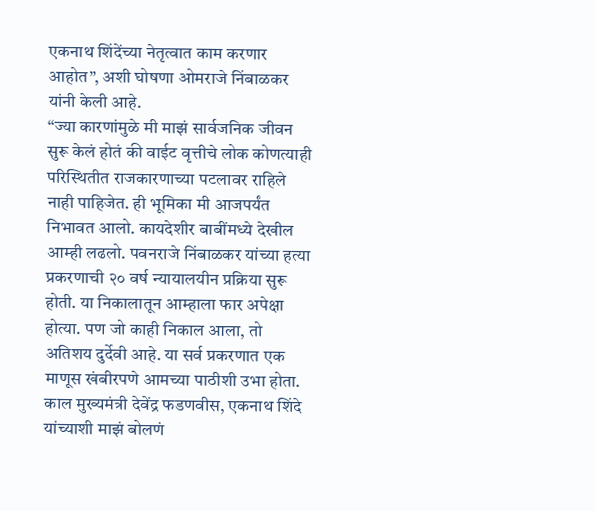एकनाथ शिंदेंच्या नेतृत्वात काम करणार आहोत”, अशी घोषणा ओमराजे निंबाळकर यांनी केली आहे.
“ज्या कारणांमुळे मी माझं सार्वजनिक जीवन सुरू केलं होतं की वाईट वृत्तीचे लोक कोणत्याही परिस्थितीत राजकारणाच्या पटलावर राहिले नाही पाहिजेत. ही भूमिका मी आजपर्यंत निभावत आलो. कायदेशीर बाबींमध्ये देखील आम्ही लढलो. पवनराजे निंबाळकर यांच्या हत्या प्रकरणाची २० वर्ष न्यायालयीन प्रक्रिया सुरू होती. या निकालातून आम्हाला फार अपेक्षा होत्या. पण जो काही निकाल आला, तो अतिशय दुर्देवी आहे. या सर्व प्रकरणात एक माणूस खंबीरपणे आमच्या पाठीशी उभा होता. काल मुख्यमंत्री देवेंद्र फडणवीस, एकनाथ शिंदे यांच्याशी माझं बोलणं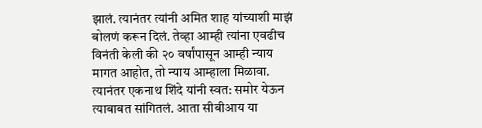झालं. त्यानंतर त्यांनी अमित शाह यांच्याशी माझं बोलणं करून दिलं. तेव्हा आम्ही त्यांना एवढीच विनंती केली की २० वर्षांपासून आम्ही न्याय मागत आहोत, तो न्याय आम्हाला मिळावा. त्यानंतर एकनाथ शिंदे यांनी स्वत: समोर येऊन त्याबाबत सांगितलं. आता सीबीआय या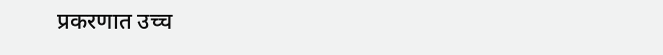प्रकरणात उच्च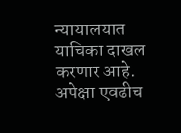न्यायालयात याचिका दाखल करणार आहे. अपेक्षा एवढीच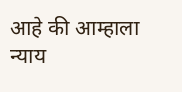आहे की आम्हाला न्याय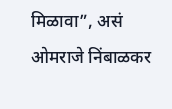मिळावा”, असं ओमराजे निंबाळकर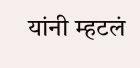यांनी म्हटलं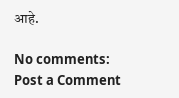आहे.

No comments:
Post a Comment